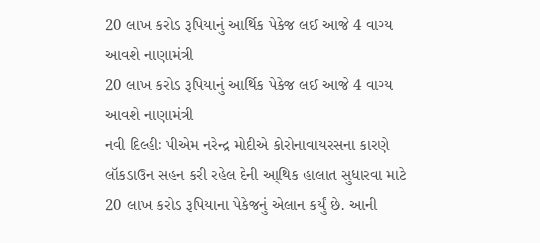20 લાખ કરોડ રૂપિયાનું આર્થિક પેકેજ લઈ આજે 4 વાગ્ય આવશે નાણામંત્રી
20 લાખ કરોડ રૂપિયાનું આર્થિક પેકેજ લઈ આજે 4 વાગ્ય આવશે નાણામંત્રી
નવી દિલ્હીઃ પીએમ નરેન્દ્ર મોદીએ કોરોનાવાયરસના કારણે લૉકડાઉન સહન કરી રહેલ દેની આ્થિક હાલાત સુધારવા માટે 20 લાખ કરોડ રૂપિયાના પેકેજનું એલાન કર્યું છે. આની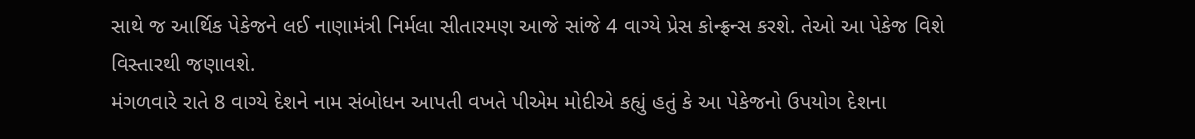સાથે જ આર્થિક પેકેજને લઈ નાણામંત્રી નિર્મલા સીતારમણ આજે સાંજે 4 વાગ્યે પ્રેસ કોન્ફ્રન્સ કરશે. તેઓ આ પેકેજ વિશે વિસ્તારથી જણાવશે.
મંગળવારે રાતે 8 વાગ્યે દેશને નામ સંબોધન આપતી વખતે પીએમ મોદીએ કહ્યું હતું કે આ પેકેજનો ઉપયોગ દેશના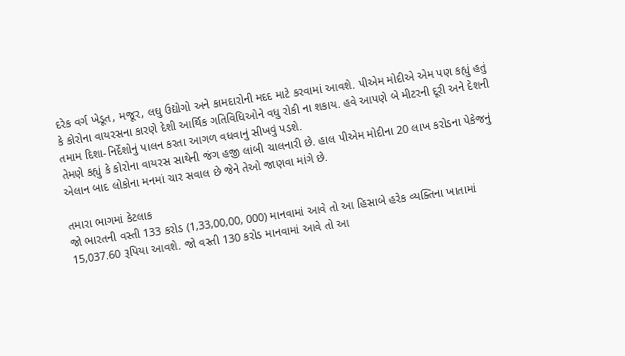દરેક વર્ગ ખેડૂત, મજૂર, લઘુ ઉદ્યોગો અને કામદારોની મદદ માટે કરવામાં આવશે. પીએમ મોદીએ એમ પણ કહ્યું હતું કે કોરોના વાયરસના કારણે દેશી આર્થિક ગતિવિધિઓને વધુ રોકી ના શકાય. હવે આપણે બે મીટરની દૂરી અને દેશની તમામ દિશા-નિર્દેશોનું પાલન કરતા આગળ વધવાનું સીખવું પડશે.
તેમણે કહ્યું કે કોરોના વાયરસ સાથેની જંગ હજી લાંબી ચાલનારી છે. હાલ પીએમ મોદીના 20 લાખ કરોડના પેકેજનું એલાન બાદ લોકોના મનમાં ચાર સવાલ છે જેને તેઓ જાણવા માંગે છે.

તમારા ભાગમાં કેટલાક
જો ભારતની વસ્તી 133 કરોડ (1,33,00,00, 000) માનવામાં આવે તો આ હિસાબે હરેક વ્યક્તિના ખાતામાં 15,037.60 રૂપિયા આવશે. જો વસ્તી 130 કરોડ માનવામાં આવે તો આ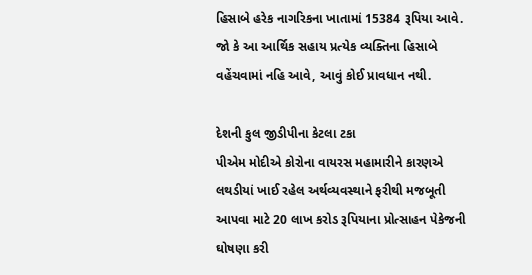હિસાબે હરેક નાગરિકના ખાતામાં 15384 રૂપિયા આવે. જો કે આ આર્થિક સહાય પ્રત્યેક વ્યક્તિના હિસાબે વહેંચવામાં નહિ આવે, આવું કોઈ પ્રાવધાન નથી.

દેશની કુલ જીડીપીના કેટલા ટકા
પીએમ મોદીએ કોરોના વાયરસ મહામારીને કારણએ લથડીયાં ખાઈ રહેલ અર્થવ્યવસ્થાને ફરીથી મજબૂતી આપવા માટે 20 લાખ કરોડ રૂપિયાના પ્રોત્સાહન પેકેજની ઘોષણા કરી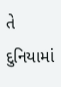તે દુનિયામાં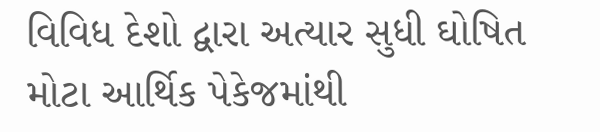વિવિધ દેશો દ્વારા અત્યાર સુધી ઘોષિત મોટા આર્થિક પેકેજમાંથી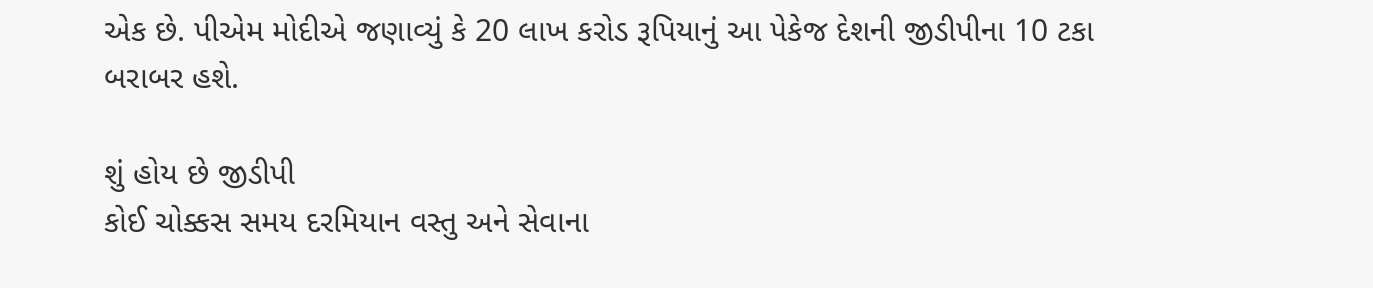એક છે. પીએમ મોદીએ જણાવ્યું કે 20 લાખ કરોડ રૂપિયાનું આ પેકેજ દેશની જીડીપીના 10 ટકા બરાબર હશે.

શું હોય છે જીડીપી
કોઈ ચોક્કસ સમય દરમિયાન વસ્તુ અને સેવાના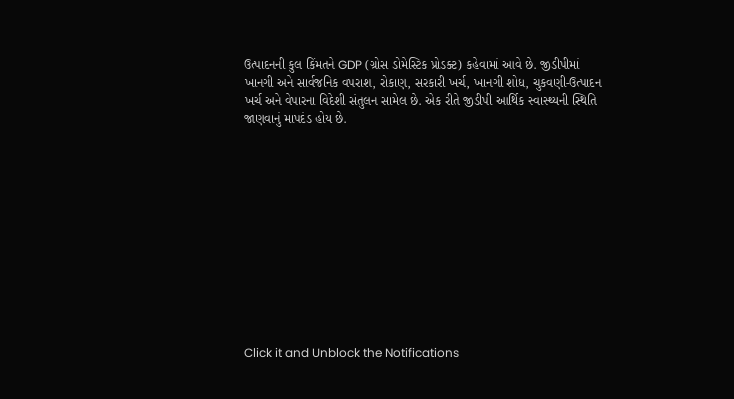ઉત્પાદનની કુલ કિંમતને GDP (ગ્રોસ ડોમેસ્ટિક પ્રોડક્ટ) કહેવામાં આવે છે. જીડીપીમાં ખાનગી અને સાર્વજનિક વપરાશ, રોકાણ, સરકારી ખર્ચ, ખાનગી શોધ, ચુકવણી-ઉત્પાદન ખર્ચ અને વેપારના વિદેશી સંતુલન સામેલ છે. એક રીતે જીડીપી આર્થિક સ્વાસ્થ્યની સ્થિતિ જાણવાનું માપદંડ હોય છે.












Click it and Unblock the Notifications